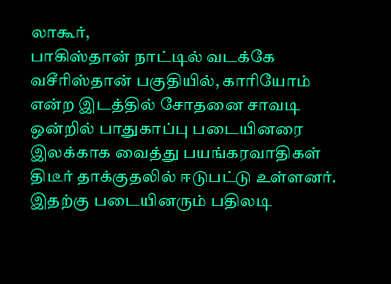லாகூர்,
பாகிஸ்தான் நாட்டில் வடக்கே வசீரிஸ்தான் பகுதியில், காரியோம் என்ற இடத்தில் சோதனை சாவடி ஒன்றில் பாதுகாப்பு படையினரை இலக்காக வைத்து பயங்கரவாதிகள் திடீர் தாக்குதலில் ஈடுபட்டு உள்ளனர்.
இதற்கு படையினரும் பதிலடி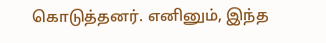கொடுத்தனர். எனினும், இந்த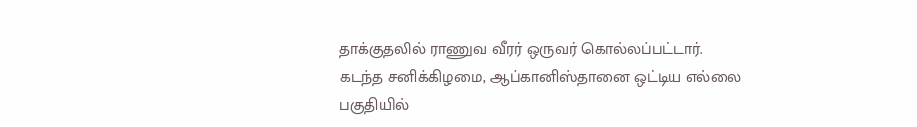தாக்குதலில் ராணுவ வீரர் ஒருவர் கொல்லப்பட்டார்.
கடந்த சனிக்கிழமை, ஆப்கானிஸ்தானை ஒட்டிய எல்லை பகுதியில்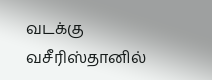வடக்கு வசீரிஸ்தானில்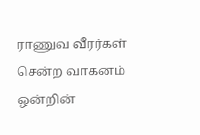ராணுவ வீரர்கள் சென்ற வாகனம் ஒன்றின்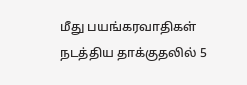மீது பயங்கரவாதிகள் நடத்திய தாக்குதலில் 5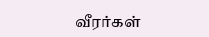வீரர்கள்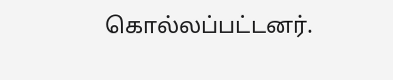கொல்லப்பட்டனர்.